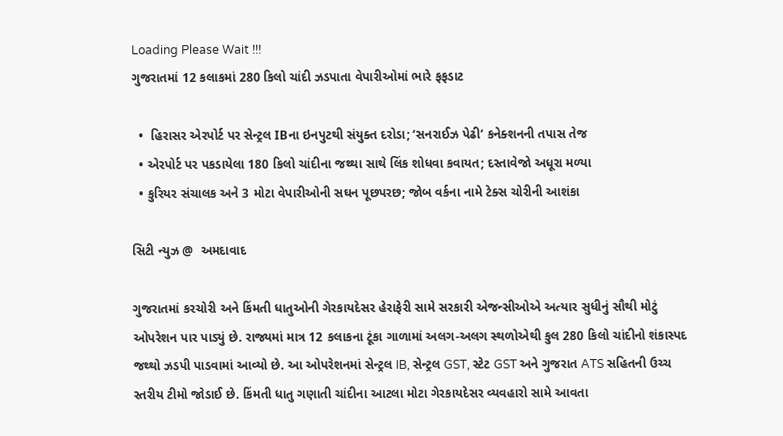Loading Please Wait !!!
ગુજરાતમાં 12 કલાકમાં 280 કિલો ચાંદી ઝડપાતા વેપારીઓમાં ભારે ફફડાટ

  •  હિરાસર એરપોર્ટ પર સેન્ટ્રલ IBના ઇનપુટથી સંયુક્ત દરોડા; ‘સનરાઈઝ પેઢી’ કનેક્શનની તપાસ તેજ
  • એરપોર્ટ પર પકડાયેલા 180 કિલો ચાંદીના જથ્થા સાથે લિંક શોધવા કવાયત; દસ્તાવેજો અધૂરા મળ્યા
  • કુરિયર સંચાલક અને 3 મોટા વેપારીઓની સઘન પૂછપરછ; જોબ વર્કના નામે ટેક્સ ચોરીની આશંકા

સિટી ન્યુઝ @  અમદાવાદ

ગુજરાતમાં કરચોરી અને કિંમતી ધાતુઓની ગેરકાયદેસર હેરાફેરી સામે સરકારી એજન્સીઓએ અત્યાર સુધીનું સૌથી મોટું ઓપરેશન પાર પાડ્યું છે. રાજ્યમાં માત્ર 12 કલાકના ટૂંકા ગાળામાં અલગ-અલગ સ્થળોએથી કુલ 280 કિલો ચાંદીનો શંકાસ્પદ જથ્થો ઝડપી પાડવામાં આવ્યો છે. આ ઓપરેશનમાં સેન્ટ્રલ IB, સેન્ટ્રલ GST, સ્ટેટ GST અને ગુજરાત ATS સહિતની ઉચ્ચ સ્તરીય ટીમો જોડાઈ છે. કિંમતી ધાતુ ગણાતી ચાંદીના આટલા મોટા ગેરકાયદેસર વ્યવહારો સામે આવતા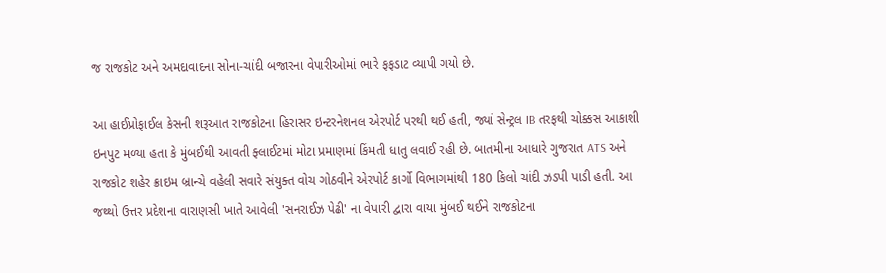જ રાજકોટ અને અમદાવાદના સોના-ચાંદી બજારના વેપારીઓમાં ભારે ફફડાટ વ્યાપી ગયો છે.

આ હાઈપ્રોફાઈલ કેસની શરૂઆત રાજકોટના હિરાસર ઇન્ટરનેશનલ એરપોર્ટ પરથી થઈ હતી, જ્યાં સેન્ટ્રલ IB તરફથી ચોક્કસ આકાશી ઇનપુટ મળ્યા હતા કે મુંબઈથી આવતી ફ્લાઈટમાં મોટા પ્રમાણમાં કિંમતી ધાતુ લવાઈ રહી છે. બાતમીના આધારે ગુજરાત ATS અને રાજકોટ શહેર ક્રાઇમ બ્રાન્ચે વહેલી સવારે સંયુક્ત વોચ ગોઠવીને એરપોર્ટ કાર્ગો વિભાગમાંથી 180 કિલો ચાંદી ઝડપી પાડી હતી. આ જથ્થો ઉત્તર પ્રદેશના વારાણસી ખાતે આવેલી 'સનરાઈઝ પેઢી' ના વેપારી દ્વારા વાયા મુંબઈ થઈને રાજકોટના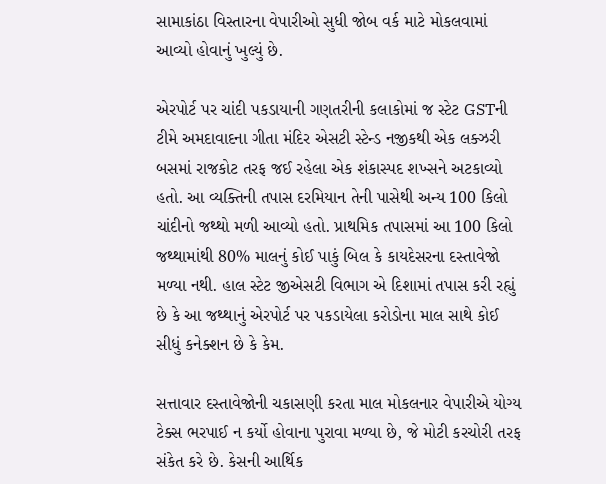સામાકાંઠા વિસ્તારના વેપારીઓ સુધી જોબ વર્ક માટે મોકલવામાં આવ્યો હોવાનું ખુલ્યું છે.

એરપોર્ટ પર ચાંદી પકડાયાની ગણતરીની કલાકોમાં જ સ્ટેટ GSTની ટીમે અમદાવાદના ગીતા મંદિર એસટી સ્ટેન્ડ નજીકથી એક લક્ઝરી બસમાં રાજકોટ તરફ જઈ રહેલા એક શંકાસ્પદ શખ્સને અટકાવ્યો હતો. આ વ્યક્તિની તપાસ દરમિયાન તેની પાસેથી અન્ય 100 કિલો ચાંદીનો જથ્થો મળી આવ્યો હતો. પ્રાથમિક તપાસમાં આ 100 કિલો જથ્થામાંથી 80% માલનું કોઈ પાકું બિલ કે કાયદેસરના દસ્તાવેજો મળ્યા નથી. હાલ સ્ટેટ જીએસટી વિભાગ એ દિશામાં તપાસ કરી રહ્યું છે કે આ જથ્થાનું એરપોર્ટ પર પકડાયેલા કરોડોના માલ સાથે કોઈ સીધું કનેક્શન છે કે કેમ.

સત્તાવાર દસ્તાવેજોની ચકાસણી કરતા માલ મોકલનાર વેપારીએ યોગ્ય ટેક્સ ભરપાઈ ન કર્યો હોવાના પુરાવા મળ્યા છે, જે મોટી કરચોરી તરફ સંકેત કરે છે. કેસની આર્થિક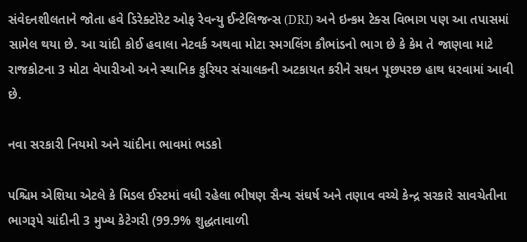સંવેદનશીલતાને જોતા હવે ડિરેક્ટોરેટ ઓફ રેવન્યુ ઈન્ટેલિજન્સ (DRI) અને ઇન્કમ ટેક્સ વિભાગ પણ આ તપાસમાં સામેલ થયા છે. આ ચાંદી કોઈ હવાલા નેટવર્ક અથવા મોટા સ્મગલિંગ કૌભાંડનો ભાગ છે કે કેમ તે જાણવા માટે રાજકોટના 3 મોટા વેપારીઓ અને સ્થાનિક કુરિયર સંચાલકની અટકાયત કરીને સઘન પૂછપરછ હાથ ધરવામાં આવી છે.

નવા સરકારી નિયમો અને ચાંદીના ભાવમાં ભડકો

પશ્ચિમ એશિયા એટલે કે મિડલ ઈસ્ટમાં વધી રહેલા ભીષણ સૈન્ય સંઘર્ષ અને તણાવ વચ્ચે કેન્દ્ર સરકારે સાવચેતીના ભાગરૂપે ચાંદીની 3 મુખ્ય કેટેગરી (99.9% શુદ્ધતાવાળી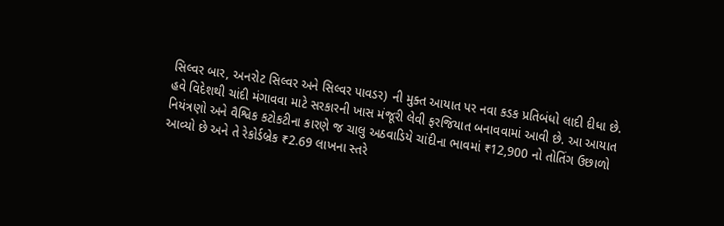સિલ્વર બાર, અનરોટ સિલ્વર અને સિલ્વર પાવડર) ની મુક્ત આયાત પર નવા કડક પ્રતિબંધો લાદી દીધા છે. હવે વિદેશથી ચાંદી મંગાવવા માટે સરકારની ખાસ મંજૂરી લેવી ફરજિયાત બનાવવામાં આવી છે. આ આયાત નિયંત્રણો અને વૈશ્વિક કટોકટીના કારણે જ ચાલુ અઠવાડિયે ચાંદીના ભાવમાં ₹12,900 નો તોતિંગ ઉછાળો આવ્યો છે અને તે રેકોર્ડબ્રેક ₹2.69 લાખના સ્તરે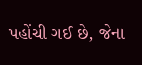પહોંચી ગઈ છે, જેના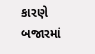કારણે બજારમાં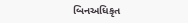બિનઅધિકૃત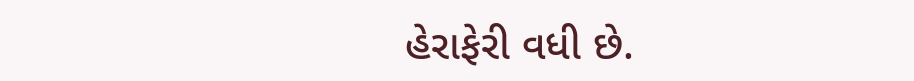હેરાફેરી વધી છે.